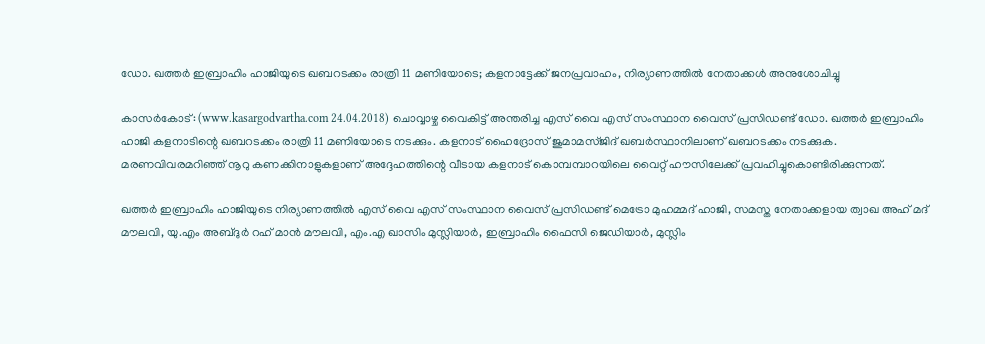ഡോ. ഖത്തര്‍ ഇബ്രാഹിം ഹാജിയുടെ ഖബറടക്കം രാത്രി 11 മണിയോടെ; കളനാട്ടേക്ക് ജനപ്രവാഹം, നിര്യാണത്തില്‍ നേതാക്കള്‍ അനുശോചിച്ചു

കാസര്‍കോട്: (www.kasargodvartha.com 24.04.2018) ചൊവ്വാഴ്ച വൈകിട്ട് അന്തരിച്ച എസ് വൈ എസ് സംസ്ഥാന വൈസ് പ്രസിഡണ്ട് ഡോ. ഖത്തര്‍ ഇബ്രാഹിം ഹാജി കളനാടിന്റെ ഖബറടക്കം രാത്രി 11 മണിയോടെ നടക്കും. കളനാട് ഹൈദ്രോസ് ജുമാമസ്ജിദ് ഖബര്‍സ്ഥാനിലാണ് ഖബറടക്കം നടക്കുക. മരണവിവരമറിഞ്ഞ് നൂറു കണക്കിനാളുകളാണ് അദ്ദേഹത്തിന്റെ വീടായ കളനാട് കൊമ്പമ്പാറയിലെ വൈറ്റ് ഹൗസിലേക്ക് പ്രവഹിച്ചുകൊണ്ടിരിക്കുന്നത്.

ഖത്തര്‍ ഇബ്രാഹിം ഹാജിയുടെ നിര്യാണത്തില്‍ എസ് വൈ എസ് സംസ്ഥാന വൈസ് പ്രസിഡണ്ട് മെട്രോ മുഹമ്മദ് ഹാജി, സമസ്ത നേതാക്കളായ ത്വാഖ അഹ് മദ് മൗലവി, യു.എം അബ്ദുര്‍ റഹ് മാന്‍ മൗലവി, എം.എ ഖാസിം മുസ്ലിയാര്‍, ഇബ്രാഹിം ഫൈസി ജെഡിയാര്‍, മുസ്ലിം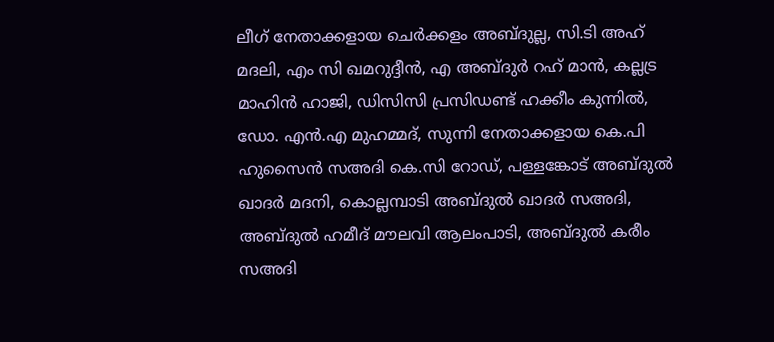ലീഗ് നേതാക്കളായ ചെര്‍ക്കളം അബ്ദുല്ല, സി.ടി അഹ് മദലി, എം സി ഖമറുദ്ദീന്‍, എ അബ്ദുര്‍ റഹ് മാന്‍, കല്ലട്ര മാഹിന്‍ ഹാജി, ഡിസിസി പ്രസിഡണ്ട് ഹക്കീം കുന്നില്‍, ഡോ. എന്‍.എ മുഹമ്മദ്, സുന്നി നേതാക്കളായ കെ.പി ഹുസൈന്‍ സഅദി കെ.സി റോഡ്, പള്ളങ്കോട് അബ്ദുല്‍ ഖാദര്‍ മദനി, കൊല്ലമ്പാടി അബ്ദുല്‍ ഖാദര്‍ സഅദി, അബ്ദുല്‍ ഹമീദ് മൗലവി ആലംപാടി, അബ്ദുല്‍ കരീം സഅദി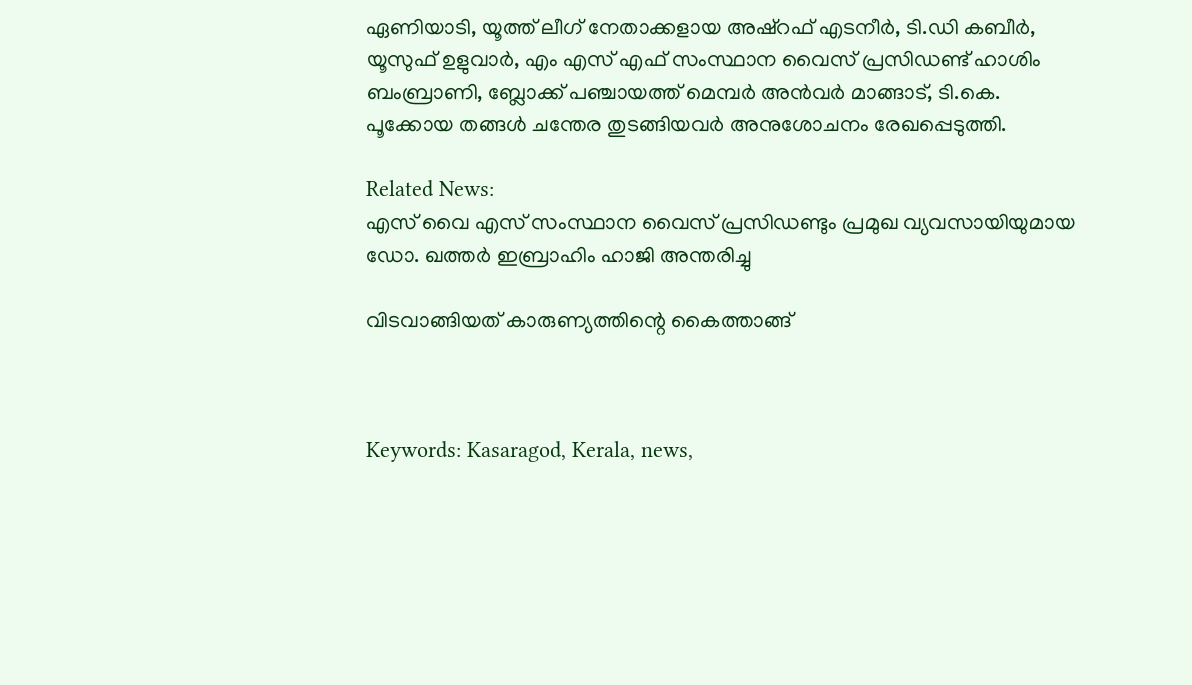ഏണിയാടി, യൂത്ത് ലീഗ് നേതാക്കളായ അഷ്‌റഫ് എടനീര്‍, ടി.ഡി കബീര്‍, യൂസുഫ് ഉളുവാര്‍, എം എസ് എഫ് സംസ്ഥാന വൈസ് പ്രസിഡണ്ട് ഹാശിം ബംബ്രാണി, ബ്ലോക്ക് പഞ്ചായത്ത് മെമ്പര്‍ അന്‍വര്‍ മാങ്ങാട്, ടി.കെ. പൂക്കോയ തങ്ങള്‍ ചന്തേര തുടങ്ങിയവര്‍ അനുശോചനം രേഖപ്പെടുത്തി.

Related News:
എസ് വൈ എസ് സംസ്ഥാന വൈസ് പ്രസിഡണ്ടും പ്രമുഖ വ്യവസായിയുമായ ഡോ. ഖത്തര്‍ ഇബ്രാഹിം ഹാജി അന്തരിച്ചു

വിടവാങ്ങിയത് കാരുണ്യത്തിന്റെ കൈത്താങ്ങ്



Keywords: Kasaragod, Kerala, news,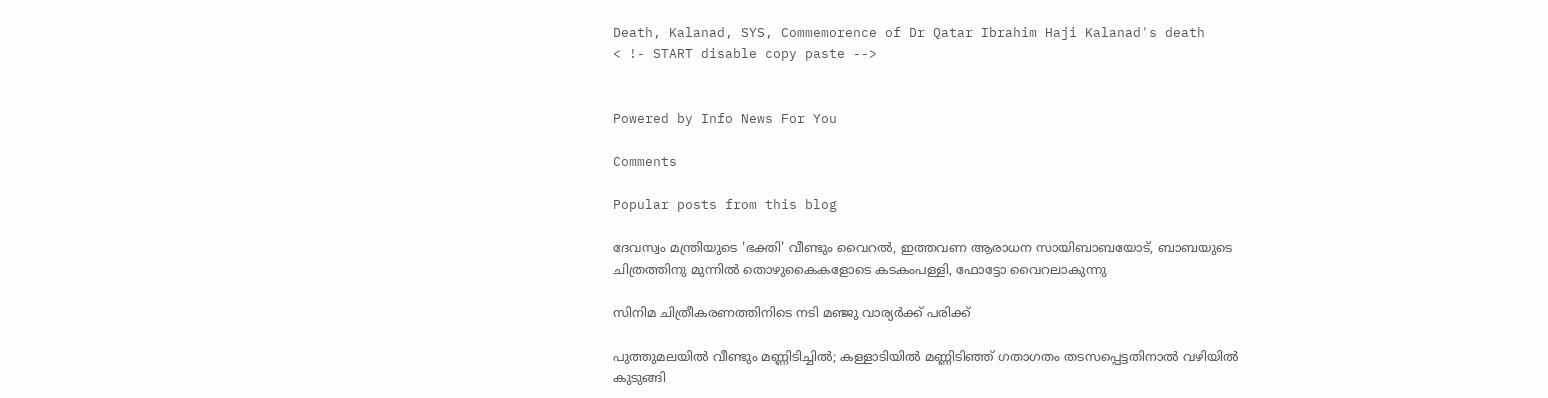Death, Kalanad, SYS, Commemorence of Dr Qatar Ibrahim Haji Kalanad's death
< !- START disable copy paste -->


Powered by Info News For You

Comments

Popular posts from this blog

ദേവസ്വം മന്ത്രിയുടെ 'ഭക്തി' വീണ്ടും വൈറല്‍, ഇത്തവണ ആരാധന സായിബാബയോട്, ബാബയുടെ ചിത്രത്തിനു മുന്നില്‍ തൊഴുകൈകളോടെ കടകംപള്ളി, ഫോട്ടോ വൈറലാകുന്നു

സിനിമ ചിത്രീകരണത്തിനിടെ നടി മഞ്ജു വാര്യര്‍ക്ക് പരിക്ക്

പുത്തുമലയില്‍ വീണ്ടും മണ്ണിടിച്ചില്‍; കള്ളാടിയില്‍ മണ്ണിടിഞ്ഞ് ഗതാഗതം തടസപ്പെട്ടതിനാല്‍ വഴിയില്‍ കുടുങ്ങി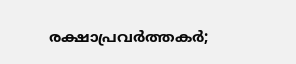രക്ഷാപ്രവര്‍ത്തകര്‍;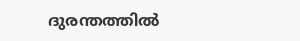ദുരന്തത്തില്‍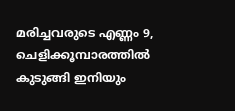മരിച്ചവരുടെ എണ്ണം 9, ചെളിക്കൂമ്പാരത്തില്‍ കുടുങ്ങി ഇനിയും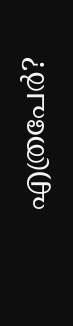എത്രപേര്‍?